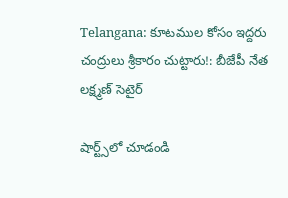Telangana: కూటముల కోసం ఇద్దరు చంద్రులు శ్రీకారం చుట్టారు!: బీజేపీ నేత లక్ష్మణ్ సెటైర్

షార్ట్స్‌లో చూడండి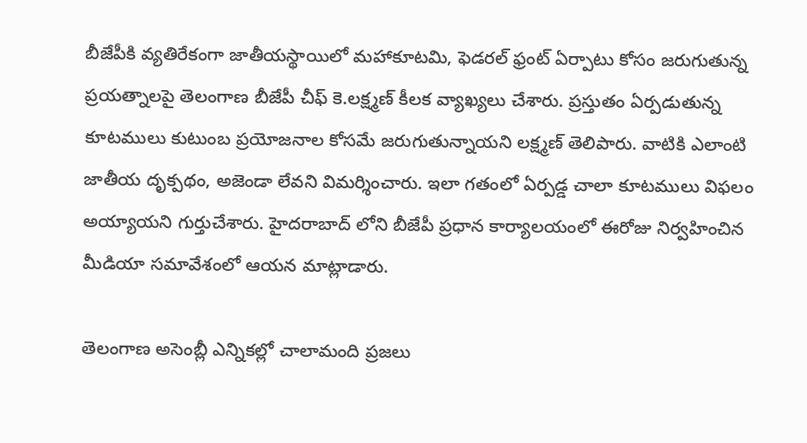బీజేపీకి వ్యతిరేకంగా జాతీయస్థాయిలో మహాకూటమి, ఫెడరల్ ఫ్రంట్ ఏర్పాటు కోసం జరుగుతున్న ప్రయత్నాలపై తెలంగాణ బీజేపీ చీఫ్ కె.లక్ష్మణ్ కీలక వ్యాఖ్యలు చేశారు. ప్రస్తుతం ఏర్పడుతున్న కూటములు కుటుంబ ప్రయోజనాల కోసమే జరుగుతున్నాయని లక్ష్మణ్ తెలిపారు. వాటికి ఎలాంటి జాతీయ దృక్పథం, అజెండా లేవని విమర్శించారు. ఇలా గతంలో ఏర్పడ్డ చాలా కూటములు విఫలం అయ్యాయని గుర్తుచేశారు. హైదరాబాద్ లోని బీజేపీ ప్రధాన కార్యాలయంలో ఈరోజు నిర్వహించిన మీడియా సమావేశంలో ఆయన మాట్లాడారు.

తెలంగాణ అసెంబ్లీ ఎన్నికల్లో చాలామంది ప్రజలు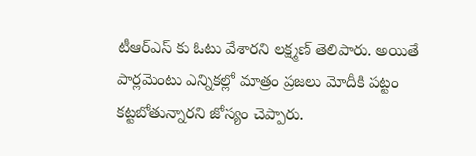టీఆర్ఎస్ కు ఓటు వేశారని లక్ష్మణ్ తెలిపారు. అయితే పార్లమెంటు ఎన్నికల్లో మాత్రం ప్రజలు మోదీకి పట్టం కట్టబోతున్నారని జోస్యం చెప్పారు.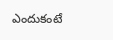ఎందుకంటే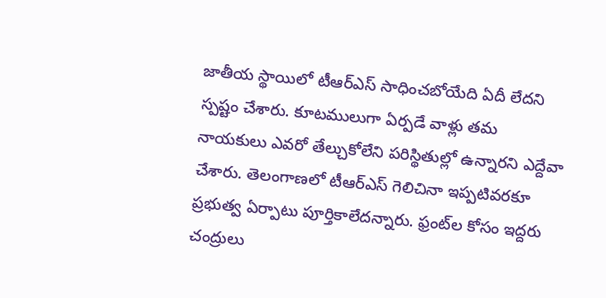జాతీయ స్థాయిలో టీఆర్ఎస్ సాధించబోయేది ఏదీ లేదని స్పష్టం చేశారు. కూటములుగా ఏర్పడే వాళ్లు తమ నాయకులు ఎవరో తేల్చుకోలేని పరిస్థితుల్లో ఉన్నారని ఎద్దేవా చేశారు. తెలంగాణలో టీఆర్ఎస్ గెలిచినా ఇప్పటివరకూ ప్రభుత్వ ఏర్పాటు పూర్తికాలేదన్నారు. ఫ్రంట్‌ల కోసం ఇద్దరు చంద్రులు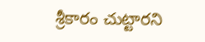శ్రీకారం చుట్టారని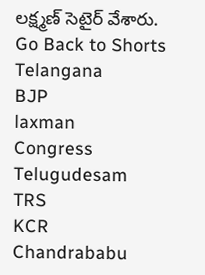లక్ష్మణ్ సెటైర్ వేశారు.
Go Back to Shorts
Telangana
BJP
laxman
Congress
Telugudesam
TRS
KCR
Chandrababu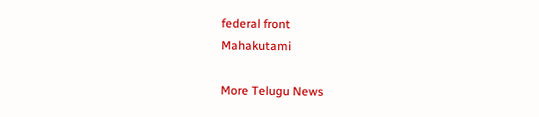federal front
Mahakutami

More Telugu News